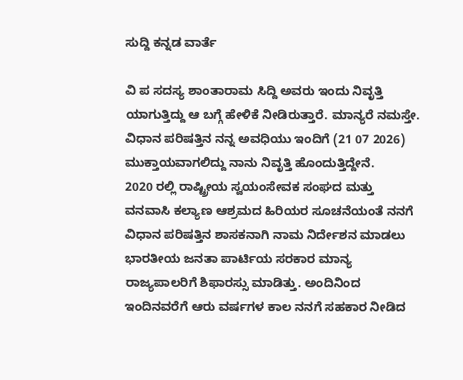ಸುದ್ದಿ ಕನ್ನಡ ವಾರ್ತೆ

ವಿ ಪ ಸದಸ್ಯ ಶಾಂತಾರಾಮ ಸಿದ್ದಿ ಅವರು ಇಂದು ನಿವೃತ್ತಿ ಯಾಗುತ್ತಿದ್ದು ಆ ಬಗ್ಗೆ ಹೇಳಿಕೆ ನೀಡಿರುತ್ತಾರೆ. ಮಾನ್ಯರೆ ನಮಸ್ತೇ.
ವಿಧಾನ ಪರಿಷತ್ತಿನ ನನ್ನ ಅವಧಿಯು ಇಂದಿಗೆ (21 07 2026) ಮುಕ್ತಾಯವಾಗಲಿದ್ದು ನಾನು ನಿವೃತ್ತಿ ಹೊಂದುತ್ತಿದ್ದೇನೆ.
2020 ರಲ್ಲಿ ರಾಷ್ಟ್ರೀಯ ಸ್ವಯಂಸೇವಕ ಸಂಘದ ಮತ್ತು ವನವಾಸಿ ಕಲ್ಯಾಣ ಆಶ್ರಮದ ಹಿರಿಯರ ಸೂಚನೆಯಂತೆ ನನಗೆ ವಿಧಾನ ಪರಿಷತ್ತಿನ ಶಾಸಕನಾಗಿ ನಾಮ ನಿರ್ದೇಶನ ಮಾಡಲು ಭಾರತೀಯ ಜನತಾ ಪಾರ್ಟಿಯ ಸರಕಾರ ಮಾನ್ಯ ರಾಜ್ಯಪಾಲರಿಗೆ ಶಿಫಾರಸ್ಸು ಮಾಡಿತ್ತು. ಅಂದಿನಿಂದ ಇಂದಿನವರೆಗೆ ಆರು ವರ್ಷಗಳ ಕಾಲ ನನಗೆ ಸಹಕಾರ ನೀಡಿದ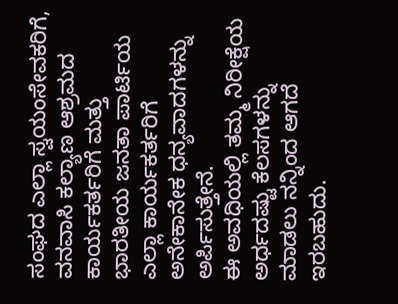ಸಂಘದ ಎಲ್ಲಾ ಸ್ವಯಂಸೇವಕರಿಗೆ, ವನವಾಸಿ ಕಲ್ಯಾಣ ಆಶ್ರಮದ ಕಾರ್ಯಕರ್ತರಿಗೆ ಮತ್ತು ಭಾರತೀಯ ಜನತಾ ಪಾರ್ಟಿಯ ಎಲ್ಲಾ ಕಾರ್ಯಕರ್ತರಿಗೆ ಅನೇಕಾನೇಕ ಧನ್ಯವಾದಗಳನ್ನು ಅರ್ಪಿಸುತ್ತೇನೆ.
ಈ ಅವಧಿಯಲ್ಲಿ ತಮ್ಮ ನಿರೀಕ್ಷೆಯ ಅರ್ಧದಷ್ಟು ಕೆಲಸಗಳನ್ನು ಮಾಡಲು ನನ್ನಿಂದ ಆಗದೆ ಇರಬಹುದು.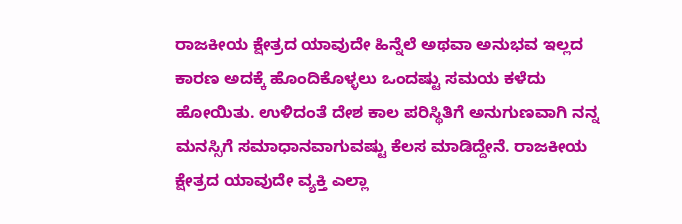ರಾಜಕೀಯ ಕ್ಷೇತ್ರದ ಯಾವುದೇ ಹಿನ್ನೆಲೆ ಅಥವಾ ಅನುಭವ ಇಲ್ಲದ ಕಾರಣ ಅದಕ್ಕೆ ಹೊಂದಿಕೊಳ್ಳಲು ಒಂದಷ್ಟು ಸಮಯ ಕಳೆದು ಹೋಯಿತು. ಉಳಿದಂತೆ ದೇಶ ಕಾಲ ಪರಿಸ್ಥಿತಿಗೆ ಅನುಗುಣವಾಗಿ ನನ್ನ ಮನಸ್ಸಿಗೆ ಸಮಾಧಾನವಾಗುವಷ್ಟು ಕೆಲಸ ಮಾಡಿದ್ದೇನೆ. ರಾಜಕೀಯ ಕ್ಷೇತ್ರದ ಯಾವುದೇ ವ್ಯಕ್ತಿ ಎಲ್ಲಾ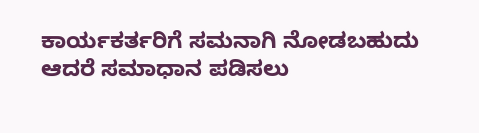ಕಾರ್ಯಕರ್ತರಿಗೆ ಸಮನಾಗಿ ನೋಡಬಹುದು ಆದರೆ ಸಮಾಧಾನ ಪಡಿಸಲು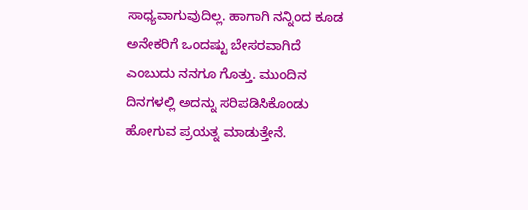ಸಾಧ್ಯವಾಗುವುದಿಲ್ಲ. ಹಾಗಾಗಿ ನನ್ನಿಂದ ಕೂಡ ಅನೇಕರಿಗೆ ಒಂದಷ್ಟು ಬೇಸರವಾಗಿದೆ ಎಂಬುದು ನನಗೂ ಗೊತ್ತು. ಮುಂದಿನ ದಿನಗಳಲ್ಲಿ ಅದನ್ನು ಸರಿಪಡಿಸಿಕೊಂಡು ಹೋಗುವ ಪ್ರಯತ್ನ ಮಾಡುತ್ತೇನೆ.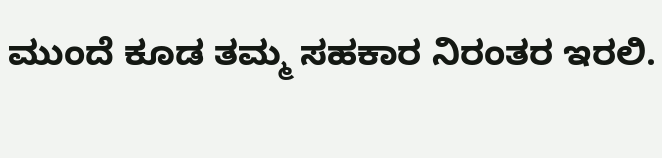ಮುಂದೆ ಕೂಡ ತಮ್ಮ ಸಹಕಾರ ನಿರಂತರ ಇರಲಿ.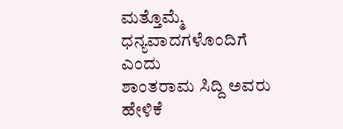ಮತ್ತೊಮ್ಮೆ ಧನ್ಯವಾದಗಳೊಂದಿಗೆ ಎಂದು
ಶಾಂತರಾಮ ಸಿದ್ದಿ ಅವರು ಹೇಳಿಕೆ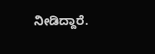ನೀಡಿದ್ದಾರೆ.